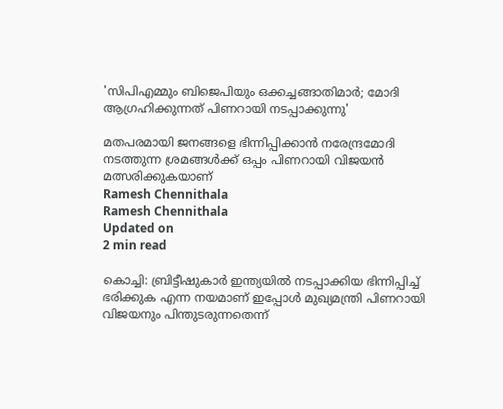'സിപിഎമ്മും ബിജെപിയും ഒക്കച്ചങ്ങാതിമാര്‍; മോദി ആഗ്രഹിക്കുന്നത് പിണറായി നടപ്പാക്കുന്നു'

മതപരമായി ജനങ്ങളെ ഭിന്നിപ്പിക്കാന്‍ നരേന്ദ്രമോദി നടത്തുന്ന ശ്രമങ്ങള്‍ക്ക് ഒപ്പം പിണറായി വിജയന്‍ മത്സരിക്കുകയാണ്
Ramesh Chennithala
Ramesh Chennithala
Updated on
2 min read

കൊച്ചി: ബ്രിട്ടീഷുകാര്‍ ഇന്ത്യയില്‍ നടപ്പാക്കിയ ഭിന്നിപ്പിച്ച് ഭരിക്കുക എന്ന നയമാണ് ഇപ്പോള്‍ മുഖ്യമന്ത്രി പിണറായി വിജയനും പിന്തുടരുന്നതെന്ന്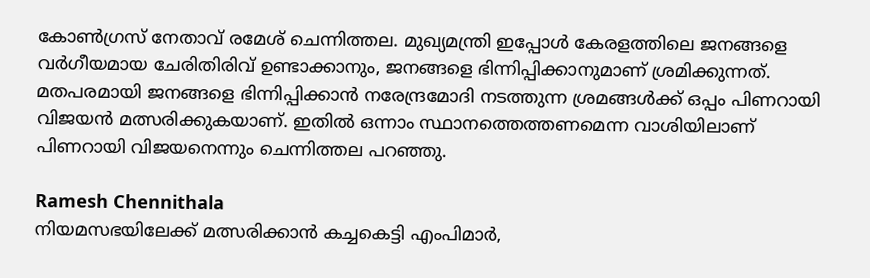കോണ്‍ഗ്രസ് നേതാവ് രമേശ് ചെന്നിത്തല. മുഖ്യമന്ത്രി ഇപ്പോള്‍ കേരളത്തിലെ ജനങ്ങളെ വര്‍ഗീയമായ ചേരിതിരിവ് ഉണ്ടാക്കാനും, ജനങ്ങളെ ഭിന്നിപ്പിക്കാനുമാണ് ശ്രമിക്കുന്നത്. മതപരമായി ജനങ്ങളെ ഭിന്നിപ്പിക്കാന്‍ നരേന്ദ്രമോദി നടത്തുന്ന ശ്രമങ്ങള്‍ക്ക് ഒപ്പം പിണറായി വിജയന്‍ മത്സരിക്കുകയാണ്. ഇതില്‍ ഒന്നാം സ്ഥാനത്തെത്തണമെന്ന വാശിയിലാണ് പിണറായി വിജയനെന്നും ചെന്നിത്തല പറഞ്ഞു.

Ramesh Chennithala
നിയമസഭയിലേക്ക് മത്സരിക്കാന്‍ കച്ചകെട്ടി എംപിമാര്‍,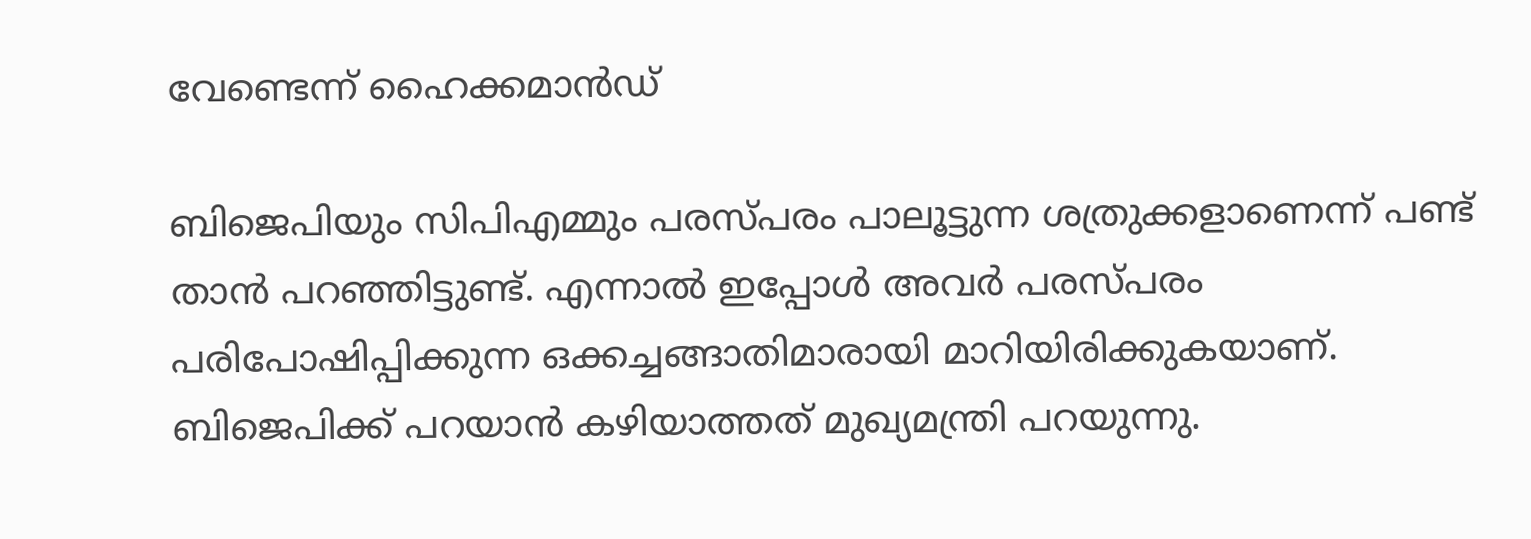വേണ്ടെന്ന് ഹൈക്കമാന്‍ഡ്

ബിജെപിയും സിപിഎമ്മും പരസ്പരം പാലൂട്ടുന്ന ശത്രുക്കളാണെന്ന് പണ്ട് താന്‍ പറഞ്ഞിട്ടുണ്ട്. എന്നാല്‍ ഇപ്പോള്‍ അവര്‍ പരസ്പരം പരിപോഷിപ്പിക്കുന്ന ഒക്കച്ചങ്ങാതിമാരായി മാറിയിരിക്കുകയാണ്. ബിജെപിക്ക് പറയാന്‍ കഴിയാത്തത് മുഖ്യമന്ത്രി പറയുന്നു.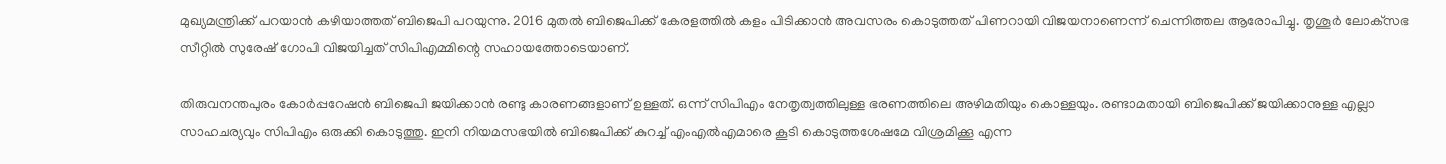മുഖ്യമന്ത്രിക്ക് പറയാന്‍ കഴിയാത്തത് ബിജെപി പറയുന്നു. 2016 മുതല്‍ ബിജെപിക്ക് കേരളത്തില്‍ കളം പിടിക്കാന്‍ അവസരം കൊടുത്തത് പിണറായി വിജയനാണെന്ന് ചെന്നിത്തല ആരോപിച്ചു. തൃശൂര്‍ ലോക്‌സഭ സീറ്റില്‍ സുരേഷ് ഗോപി വിജയിച്ചത് സിപിഎമ്മിന്റെ സഹായത്തോടെയാണ്.

തിരുവനന്തപുരം കോര്‍പ്പറേഷന്‍ ബിജെപി ജയിക്കാന്‍ രണ്ടു കാരണങ്ങളാണ് ഉള്ളത്. ഒന്ന് സിപിഎം നേതൃത്വത്തിലുള്ള ഭരണത്തിലെ അഴിമതിയും കൊള്ളയും. രണ്ടാമതായി ബിജെപിക്ക് ജയിക്കാനുള്ള എല്ലാ സാഹചര്യവും സിപിഎം ഒരുക്കി കൊടുത്തു. ഇനി നിയമസഭയില്‍ ബിജെപിക്ക് കുറച്ച് എംഎല്‍എമാരെ കൂടി കൊടുത്തശേഷമേ വിശ്രമിക്കൂ എന്ന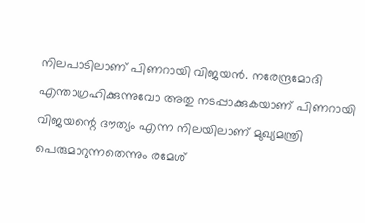നിലപാടിലാണ് പിണറായി വിജയന്‍. നരേന്ദ്രമോദി എന്താഗ്രഹിക്കുന്നുവോ അതു നടപ്പാക്കുകയാണ് പിണറായി വിജയന്റെ ദൗത്യം എന്ന നിലയിലാണ് മുഖ്യമന്ത്രി പെരുമാറുന്നതെന്നും രമേശ്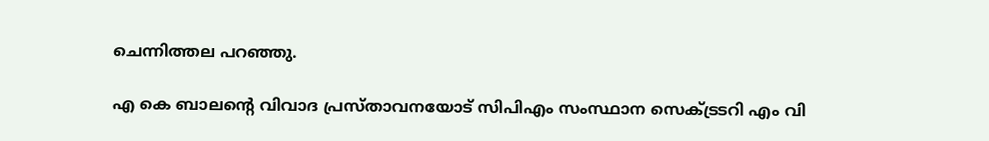ചെന്നിത്തല പറഞ്ഞു.

എ കെ ബാലന്റെ വിവാദ പ്രസ്താവനയോട് സിപിഎം സംസ്ഥാന സെക്ട്രടറി എം വി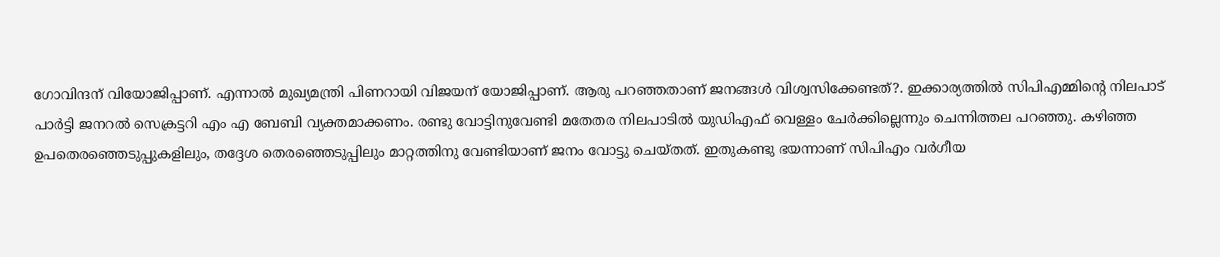ഗോവിന്ദന് വിയോജിപ്പാണ്. എന്നാല്‍ മുഖ്യമന്ത്രി പിണറായി വിജയന് യോജിപ്പാണ്. ആരു പറഞ്ഞതാണ് ജനങ്ങള്‍ വിശ്വസിക്കേണ്ടത്?. ഇക്കാര്യത്തില്‍ സിപിഎമ്മിന്റെ നിലപാട് പാര്‍ട്ടി ജനറല്‍ സെക്രട്ടറി എം എ ബേബി വ്യക്തമാക്കണം. രണ്ടു വോട്ടിനുവേണ്ടി മതേതര നിലപാടില്‍ യുഡിഎഫ് വെള്ളം ചേര്‍ക്കില്ലെന്നും ചെന്നിത്തല പറഞ്ഞു. കഴിഞ്ഞ ഉപതെരഞ്ഞെടുപ്പുകളിലും, തദ്ദേശ തെരഞ്ഞെടുപ്പിലും മാറ്റത്തിനു വേണ്ടിയാണ് ജനം വോട്ടു ചെയ്തത്. ഇതുകണ്ടു ഭയന്നാണ് സിപിഎം വര്‍ഗീയ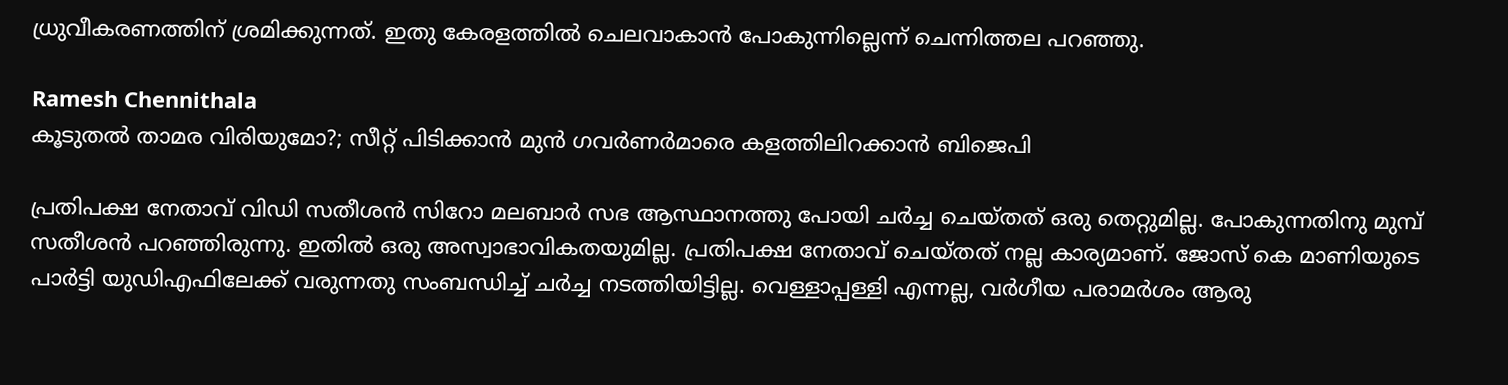ധ്രുവീകരണത്തിന് ശ്രമിക്കുന്നത്. ഇതു കേരളത്തില്‍ ചെലവാകാന്‍ പോകുന്നില്ലെന്ന് ചെന്നിത്തല പറഞ്ഞു.

Ramesh Chennithala
കൂടുതല്‍ താമര വിരിയുമോ?; സീറ്റ് പിടിക്കാന്‍ മുന്‍ ഗവര്‍ണര്‍മാരെ കളത്തിലിറക്കാന്‍ ബിജെപി

പ്രതിപക്ഷ നേതാവ് വിഡി സതീശന്‍ സിറോ മലബാര്‍ സഭ ആസ്ഥാനത്തു പോയി ചര്‍ച്ച ചെയ്തത് ഒരു തെറ്റുമില്ല. പോകുന്നതിനു മുമ്പ് സതീശന്‍ പറഞ്ഞിരുന്നു. ഇതില്‍ ഒരു അസ്വാഭാവികതയുമില്ല. പ്രതിപക്ഷ നേതാവ് ചെയ്തത് നല്ല കാര്യമാണ്. ജോസ് കെ മാണിയുടെ പാര്‍ട്ടി യുഡിഎഫിലേക്ക് വരുന്നതു സംബന്ധിച്ച് ചര്‍ച്ച നടത്തിയിട്ടില്ല. വെള്ളാപ്പള്ളി എന്നല്ല, വര്‍ഗീയ പരാമര്‍ശം ആരു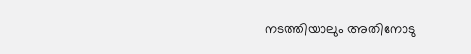നടത്തിയാലും അതിനോടു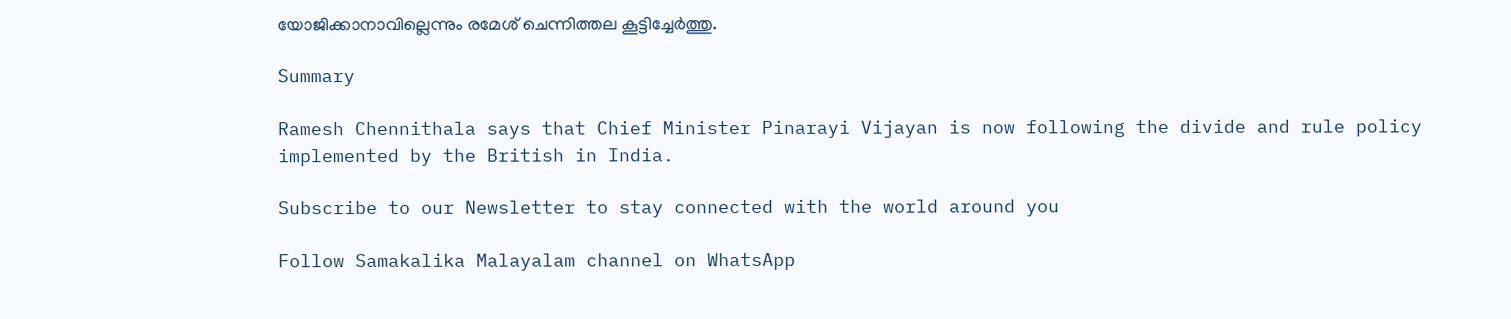യോജിക്കാനാവില്ലെന്നും രമേശ് ചെന്നിത്തല കൂട്ടിച്ചേര്‍ത്തു.

Summary

Ramesh Chennithala says that Chief Minister Pinarayi Vijayan is now following the divide and rule policy implemented by the British in India.

Subscribe to our Newsletter to stay connected with the world around you

Follow Samakalika Malayalam channel on WhatsApp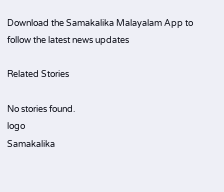Download the Samakalika Malayalam App to follow the latest news updates

Related Stories

No stories found.
logo
Samakalika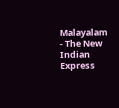Malayalam - The New Indian Express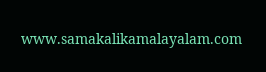www.samakalikamalayalam.com